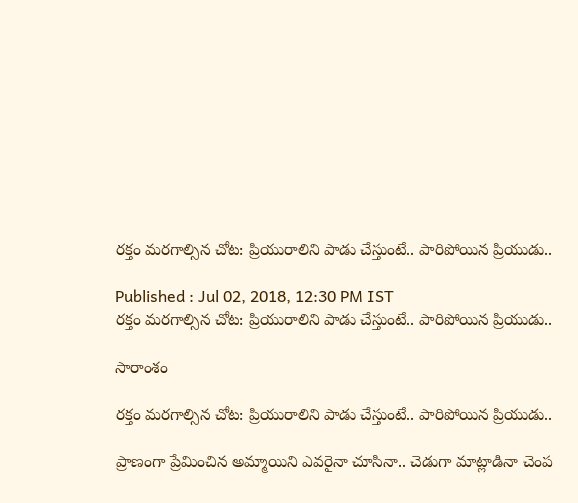రక్తం మరగాల్సిన చోట: ప్రియురాలిని పాడు చేస్తుంటే.. పారిపోయిన ప్రియుడు..

Published : Jul 02, 2018, 12:30 PM IST
రక్తం మరగాల్సిన చోట: ప్రియురాలిని పాడు చేస్తుంటే.. పారిపోయిన ప్రియుడు..

సారాంశం

రక్తం మరగాల్సిన చోట: ప్రియురాలిని పాడు చేస్తుంటే.. పారిపోయిన ప్రియుడు..

ప్రాణంగా ప్రేమించిన అమ్మాయిని ఎవరైనా చూసినా.. చెడుగా మాట్లాడినా చెంప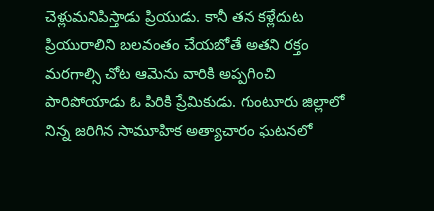చెళ్లుమనిపిస్తాడు ప్రియుడు. కానీ తన కళ్లేదుట ప్రియురాలిని బలవంతం చేయబోతే అతని రక్తం మరగాల్సి చోట ఆమెను వారికి అప్పగించి పారిపోయాడు ఓ పిరికి ప్రేమికుడు. గుంటూరు జిల్లాలో నిన్న జరిగిన సామూహిక అత్యాచారం ఘటనలో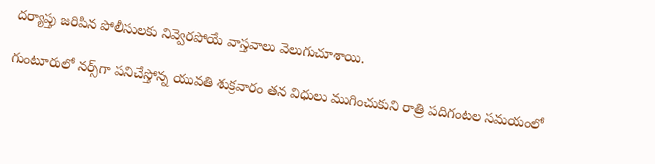దర్యాప్తు జరిపిన పోలీసులకు నివ్వెరపోయే వాస్తవాలు వెలుగుచూశాయి.

గుంటూరులో నర్స్‌గా పనిచేస్తోన్న యువతి శుక్రవారం తన విధులు ముగించుకుని రాత్రి పదిగంటల సమయంలో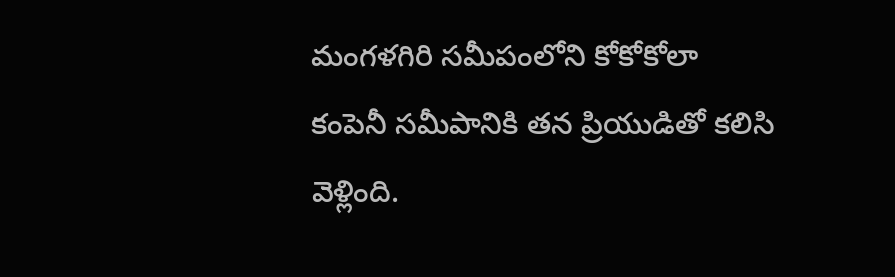మంగళగిరి సమీపంలోని కోకోకోలా కంపెనీ సమీపానికి తన ప్రియుడితో కలిసి వెళ్లింది.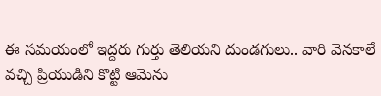ఈ సమయంలో ఇద్దరు గుర్తు తెలియని దుండగులు.. వారి వెనకాలే వచ్చి ప్రియుడిని కొట్టి ఆమెను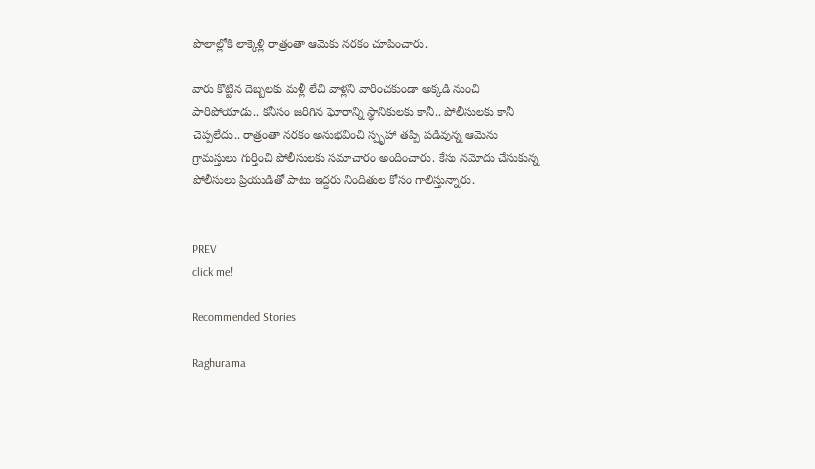పొలాల్లోకి లాక్కెళ్లి రాత్రంతా ఆమెకు నరకం చూపించారు.

వారు కొట్టిన దెబ్బలకు మళ్లీ లేచి వాళ్లని వారించకుండా అక్కడి నుంచి పారిపోయాడు.. కనీసం జరిగిన ఘోరాన్ని స్థానికులకు కానీ.. పోలీసులకు కానీ చెప్పలేదు.. రాత్రంతా నరకం అనుభవించి స్పృహా తప్పి పడివున్న ఆమెను గ్రామస్తులు గుర్తించి పోలీసులకు సమాచారం అందించారు. కేసు నమోదు చేసుకున్న పోలీసులు ప్రియుడితో పాటు ఇద్దరు నిందితుల కోసం గాలిస్తున్నారు.


PREV
click me!

Recommended Stories

Raghurama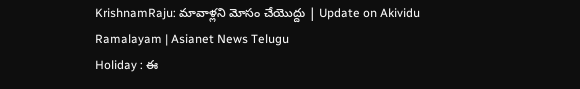KrishnamRaju: మావాళ్లని మోసం చేయొద్దు | Update on Akividu Ramalayam | Asianet News Telugu
Holiday : ఈ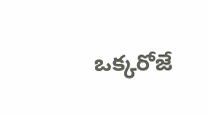ఒక్కరోజే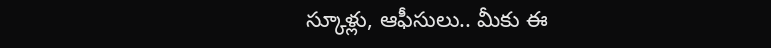స్కూళ్లు, ఆఫీసులు.. మీకు ఈ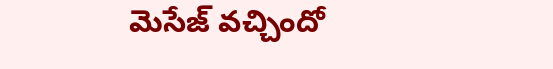మెసేజ్ వచ్చిందో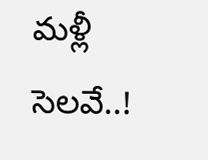మళ్లీ సెలవే..!